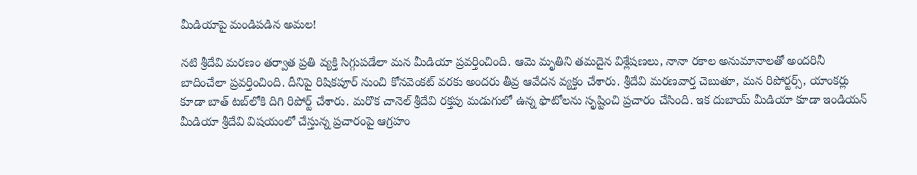మీడియాపై మండిపడిన అమల!

నటి శ్రీదేవి మరణం తర్వాత ప్రతి వ్యక్తి సిగ్గుపడేలా మన మీడియా ప్రవర్తించింది. ఆమె మృతిని తమదైన విశ్లేషణలు, నానా రకాల అనుమానాలతో అందరినీ బాదించేలా ప్రవర్తించింది. దీనిపై రిషికపూర్‌ నుంచి కోనవెంకట్‌ వరకు అందరు తీవ్ర ఆవేదన వ్యక్తం చేశారు. శ్రీదేవి మరణవార్త చెబుతూ, మన రిపోర్టర్స్‌, యాంకర్లు కూడా బాత్‌ టబ్‌లోకి దిగి రిపోర్ట్‌ చేశారు. మరొక చానెల్‌ శ్రీదేవి రక్తపు మడుగులో ఉన్న ఫొటోలను సృష్టించి ప్రచారం చేసింది. ఇక దుబాయ్‌ మీడియా కూడా ఇండియన్‌ మీడియా శ్రీదేవి విషయంలో చేస్తున్న ప్రచారంపై ఆగ్రహం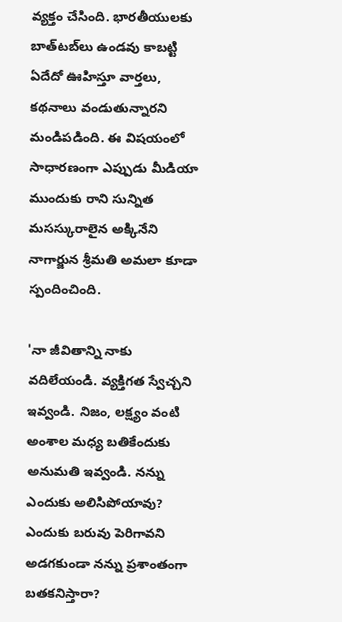వ్యక్తం చేసింది. భారతీయులకు బాత్‌టబ్‌లు ఉండవు కాబట్టి ఏదేదో ఊహిస్తూ వార్తలు, కథనాలు వండుతున్నారని మండిపడింది. ఈ విషయంలో సాధారణంగా ఎప్పుడు మీడియా ముందుకు రాని సున్నిత మసస్కురాలైన అక్కినేని నాగార్జున శ్రీమతి అమలా కూడా స్పందించింది.

'నా జీవితాన్ని నాకు వదిలేయండి. వ్యక్తిగత స్వేచ్చని ఇవ్వండి. నిజం, లక్ష్యం వంటి అంశాల మధ్య బతికేందుకు అనుమతి ఇవ్వండి. నన్ను ఎందుకు అలిసిపోయావు? ఎందుకు బరువు పెరిగావని అడగకుండా నన్ను ప్రశాంతంగా బతకనిస్తారా?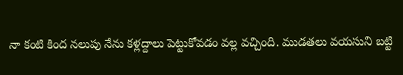నా కంటి కింద నలుపు నేను కళ్లద్దాలు పెట్టుకోవడం వల్ల వచ్చింది. ముడతలు వయసుని బట్టి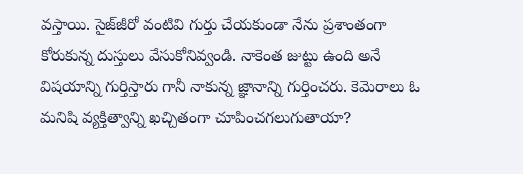వస్తాయి. సైజ్‌జీరో వంటివి గుర్తు చేయకుండా నేను ప్రశాంతంగా కోరుకున్న దుస్తులు వేసుకోనివ్వండి. నాకెంత జుట్టు ఉంది అనే విషయాన్ని గుర్తిస్తారు గానీ నాకున్న జ్ఞానాన్ని గుర్తించరు. కెమెరాలు ఓ మనిషి వ్యక్తిత్వాన్ని ఖచ్చితంగా చూపించగలుగుతాయా?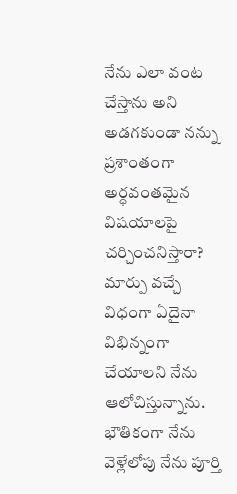నేను ఎలా వంట చేస్తాను అని అడగకుండా నన్ను ప్రశాంతంగా అర్ధవంతమైన విషయాలపై చర్చించనిస్తారా? మార్పు వచ్చే విధంగా ఏదైనా విభిన్నంగా చేయాలని నేను ఆలోచిస్తున్నాను. భౌతికంగా నేను వెళ్లేలోపు నేను పూర్తి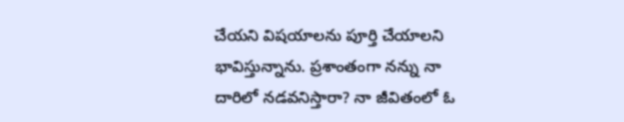చేయని విషయాలను పూర్తి చేయాలని భావిస్తున్నాను. ప్రశాంతంగా నన్ను నా దారిలో నడవనిస్తారా? నా జీవితంలో ఓ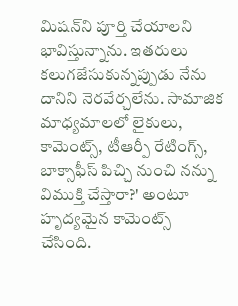మిషన్‌ని పూర్తి చేయాలని భావిస్తున్నాను. ఇతరులు కలుగజేసుకున్నప్పుడు నేను దానిని నెరవేర్చలేను. సామాజిక మాధ్యమాలలో లైకులు, కామెంట్స్‌, టీఆర్పీ రేటింగ్స్‌, బాక్సాఫీస్‌ పిచ్చి నుంచి నన్ను విముక్తి చేస్తారా?' అంటూ హృద్యమైన కామెంట్స్‌ చేసింది.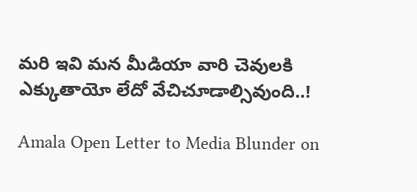మరి ఇవి మన మీడియా వారి చెవులకి ఎక్కుతాయో లేదో వేచిచూడాల్సివుంది..!

Amala Open Letter to Media Blunder on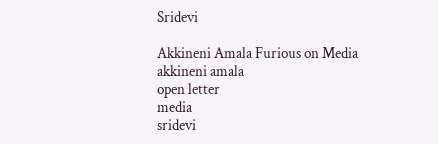Sridevi

Akkineni Amala Furious on Media
akkineni amala
open letter
media
sridevi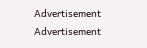Advertisement
Advertisement